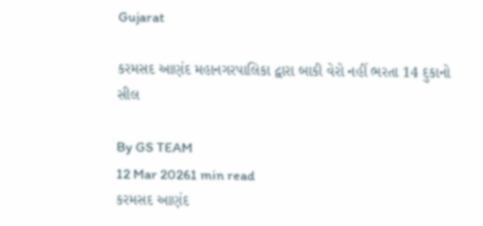Gujarat

કરમસદ આણંદ મહાનગરપાલિકા દ્વારા બાકી વેરો નહીં ભરતા 14 દુકાનો સીલ

By GS TEAM
12 Mar 20261 min read
કરમસદ આણંદ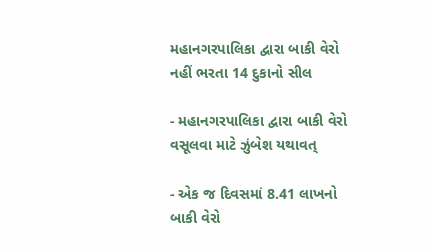મહાનગરપાલિકા દ્વારા બાકી વેરો નહીં ભરતા 14 દુકાનો સીલ

- મહાનગરપાલિકા દ્વારા બાકી વેરો વસૂલવા માટે ઝુંબેશ યથાવત્

- એક જ દિવસમાં 8.41 લાખનો બાકી વેરો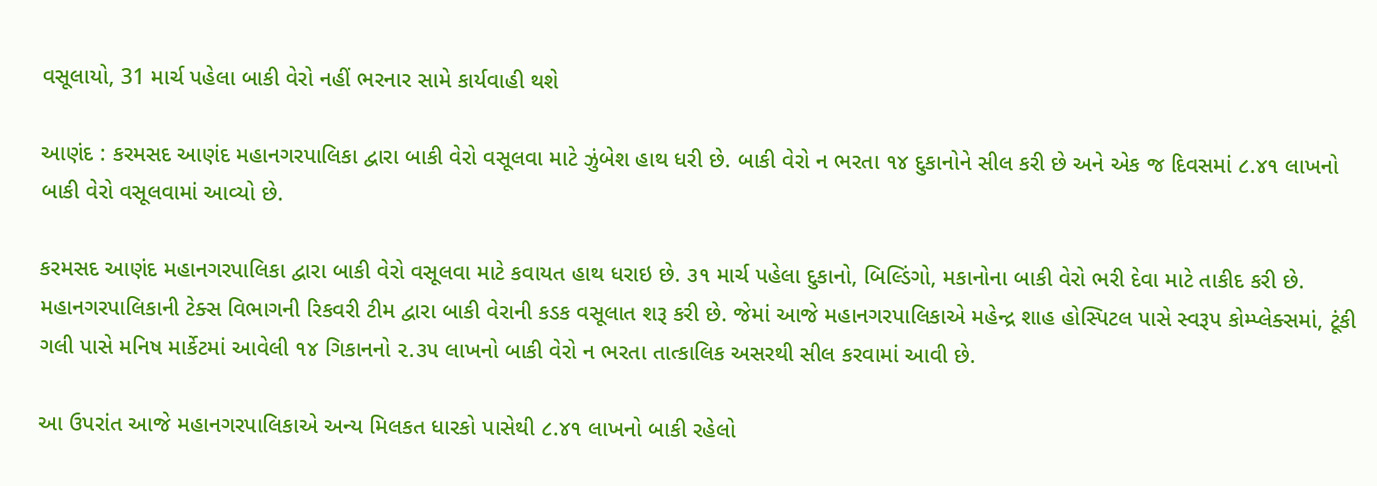વસૂલાયો, 31 માર્ચ પહેલા બાકી વેરો નહીં ભરનાર સામે કાર્યવાહી થશે

આણંદ : કરમસદ આણંદ મહાનગરપાલિકા દ્વારા બાકી વેરો વસૂલવા માટે ઝુંબેશ હાથ ધરી છે. બાકી વેરો ન ભરતા ૧૪ દુકાનોને સીલ કરી છે અને એક જ દિવસમાં ૮.૪૧ લાખનો બાકી વેરો વસૂલવામાં આવ્યો છે.

કરમસદ આણંદ મહાનગરપાલિકા દ્વારા બાકી વેરો વસૂલવા માટે કવાયત હાથ ધરાઇ છે. ૩૧ માર્ચ પહેલા દુકાનો, બિલ્ડિંગો, મકાનોના બાકી વેરો ભરી દેવા માટે તાકીદ કરી છે. મહાનગરપાલિકાની ટેક્સ વિભાગની રિકવરી ટીમ દ્વારા બાકી વેરાની કડક વસૂલાત શરૂ કરી છે. જેમાં આજે મહાનગરપાલિકાએ મહેન્દ્ર શાહ હોસ્પિટલ પાસે સ્વરૂપ કોમ્પ્લેક્સમાં, ટૂંકી ગલી પાસે મનિષ માર્કેટમાં આવેલી ૧૪ ગિકાનનો ૨.૩૫ લાખનો બાકી વેરો ન ભરતા તાત્કાલિક અસરથી સીલ કરવામાં આવી છે.

આ ઉપરાંત આજે મહાનગરપાલિકાએ અન્ય મિલકત ધારકો પાસેથી ૮.૪૧ લાખનો બાકી રહેલો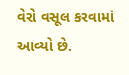વેરો વસૂલ કરવામાં આવ્યો છે.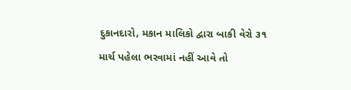દુકાનદારો, મકાન માલિકો દ્વારા બાકી વેરો ૩૧ માર્ચ પહેલા ભરવામાં નહીં આવે તો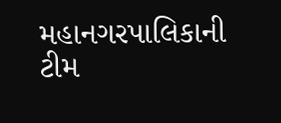મહાનગરપાલિકાની ટીમ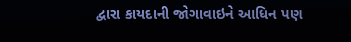દ્વારા કાયદાની જોગાવાઇને આધિન પણ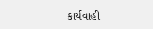કાર્યવાહી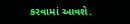કરવામાં આવશે.